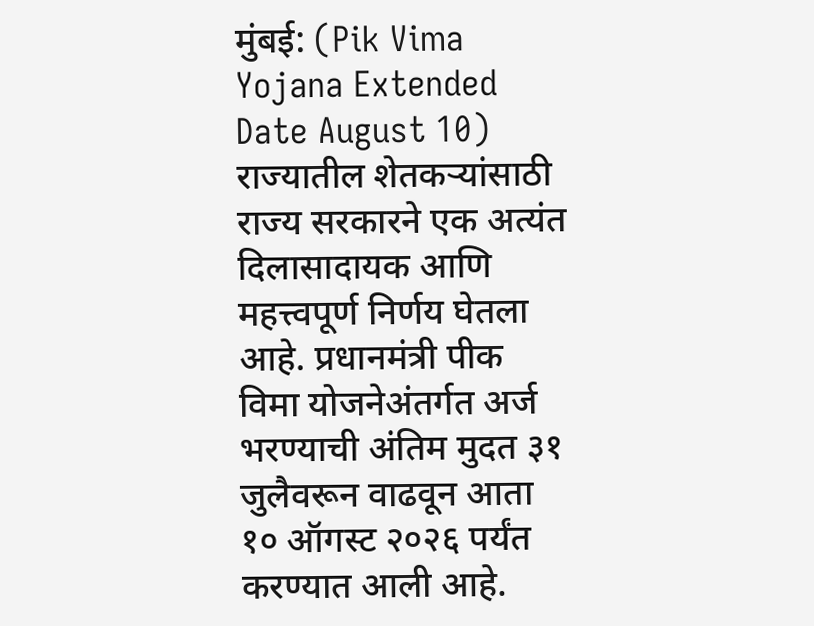मुंबई: (Pik Vima Yojana Extended Date August 10) राज्यातील शेतकऱ्यांसाठी राज्य सरकारने एक अत्यंत दिलासादायक आणि महत्त्वपूर्ण निर्णय घेतला आहे. प्रधानमंत्री पीक विमा योजनेअंतर्गत अर्ज भरण्याची अंतिम मुदत ३१ जुलैवरून वाढवून आता १० ऑगस्ट २०२६ पर्यंत करण्यात आली आहे.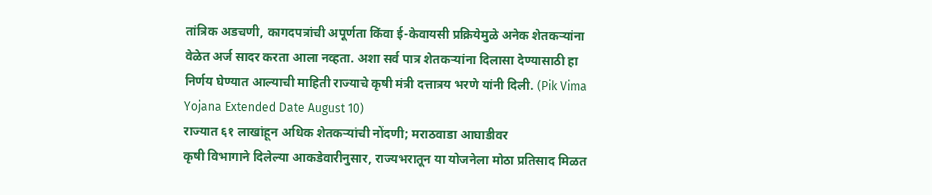तांत्रिक अडचणी, कागदपत्रांची अपूर्णता किंवा ई-केवायसी प्रक्रियेमुळे अनेक शेतकऱ्यांना वेळेत अर्ज सादर करता आला नव्हता. अशा सर्व पात्र शेतकऱ्यांना दिलासा देण्यासाठी हा निर्णय घेण्यात आल्याची माहिती राज्याचे कृषी मंत्री दत्तात्रय भरणे यांनी दिली. (Pik Vima Yojana Extended Date August 10)
राज्यात ६१ लाखांहून अधिक शेतकऱ्यांची नोंदणी; मराठवाडा आघाडीवर
कृषी विभागाने दिलेल्या आकडेवारीनुसार, राज्यभरातून या योजनेला मोठा प्रतिसाद मिळत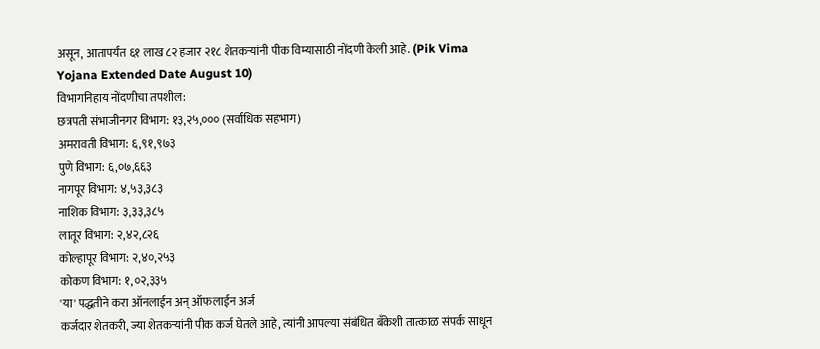असून, आतापर्यंत ६१ लाख ८२ हजार २१८ शेतकऱ्यांनी पीक विम्यासाठी नोंदणी केली आहे. (Pik Vima Yojana Extended Date August 10)
विभागनिहाय नोंदणीचा तपशील:
छत्रपती संभाजीनगर विभाग: १३,२५,००० (सर्वाधिक सहभाग)
अमरावती विभाग: ६,९१,९७३
पुणे विभाग: ६,०७,६६३
नागपूर विभाग: ४,५३,३८३
नाशिक विभाग: ३,३३,३८५
लातूर विभाग: २,४२,८२६
कोल्हापूर विभाग: २,४०,२५३
कोकण विभाग: १,०२,३३५
'या' पद्धतीने करा ऑनलाईन अन् ऑफलाईन अर्ज
कर्जदार शेतकरी, ज्या शेतकऱ्यांनी पीक कर्ज घेतले आहे, त्यांनी आपल्या संबंधित बँकेशी तात्काळ संपर्क साधून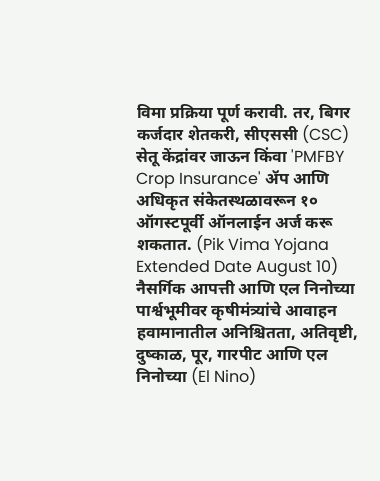विमा प्रक्रिया पूर्ण करावी. तर, बिगर कर्जदार शेतकरी, सीएससी (CSC) सेतू केंद्रांवर जाऊन किंवा 'PMFBY Crop Insurance' ॲप आणि अधिकृत संकेतस्थळावरून १० ऑगस्टपूर्वी ऑनलाईन अर्ज करू शकतात. (Pik Vima Yojana Extended Date August 10)
नैसर्गिक आपत्ती आणि एल निनोच्या पार्श्वभूमीवर कृषीमंत्र्यांचे आवाहन
हवामानातील अनिश्चितता, अतिवृष्टी, दुष्काळ, पूर, गारपीट आणि एल निनोच्या (El Nino)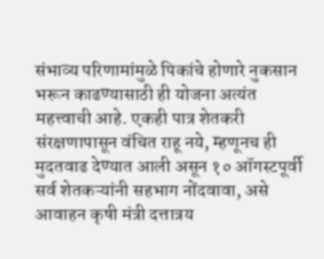संभाव्य परिणामांमुळे पिकांचे होणारे नुकसान भरून काढण्यासाठी ही योजना अत्यंत महत्त्वाची आहे. एकही पात्र शेतकरी संरक्षणापासून वंचित राहू नये, म्हणूनच ही मुदतवाढ देण्यात आली असून १० ऑगस्टपूर्वी सर्व शेतकऱ्यांनी सहभाग नोंदवावा, असे आवाहन कृषी मंत्री दत्तात्रय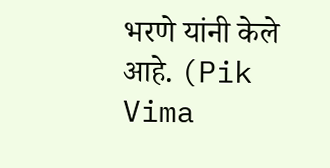भरणे यांनी केले आहे. (Pik Vima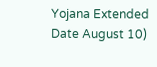Yojana Extended Date August 10)